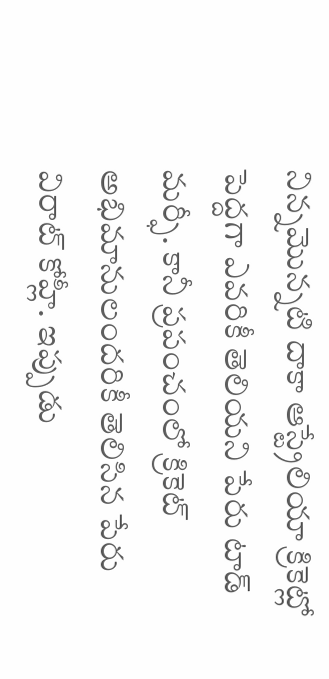నిన్నమొన్నటి దాకా ఆస్ట్రేలియా క్రికెట్లో పెద్దగా ఎవరికీ తెలియని పేరు టాడ్ మర్ఫీ. కానీ ప్రపంచంలో క్రికెట్ అభిమానులందరికీ తెలిసిన పేరు విరాట్ కోహ్లీ. ఇప్పుడు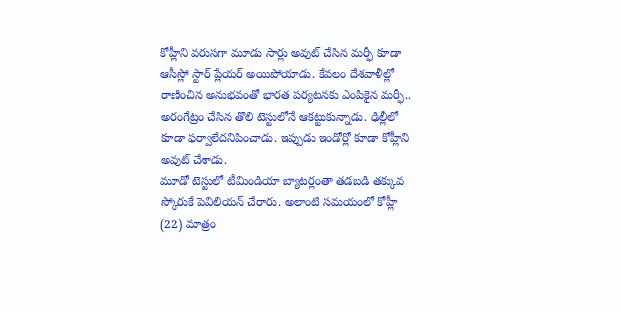కోహ్లీని వరుసగా మూడు సార్లు అవుట్ చేసిన మర్ఫీ కూడా ఆసీస్లో స్టార్ ప్లేయర్ అయిపోయాడు. కేవలం దేశవాళీల్లో రాణించిన అనుభవంతో భారత పర్యటనకు ఎంపికైన మర్ఫీ.. అరంగేట్రం చేసిన తొలి టెస్టులోనే ఆకట్టుకున్నాడు. ఢిల్లీలో కూడా ఫర్వాలేదనిపించాడు. ఇప్పుడు ఇండోర్లో కూడా కోహ్లీని అవుట్ చేశాడు.
మూడో టెస్టులో టీమిండియా బ్యాటర్లంతా తడబడి తక్కువ స్కోరుకే పెవిలియన్ చేరారు. అలాంటి సమయంలో కోహ్లీ (22) మాత్రం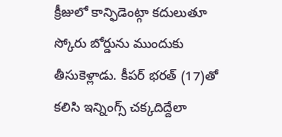క్రీజులో కాన్ఫిడెంట్గా కదులుతూ స్కోరు బోర్డును ముందుకు తీసుకెళ్లాడు. కీపర్ భరత్ (17)తో కలిసి ఇన్నింగ్స్ చక్కదిద్దేలా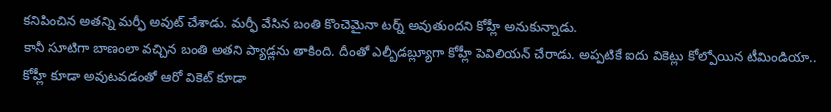కనిపించిన అతన్ని మర్ఫీ అవుట్ చేశాడు. మర్ఫీ వేసిన బంతి కొంచెమైనా టర్న్ అవుతుందని కోహ్లీ అనుకున్నాడు.
కానీ సూటిగా బాణంలా వచ్చిన బంతి అతని ప్యాడ్లను తాకింది. దీంతో ఎల్బీడబ్ల్యూగా కోహ్లీ పెవిలియన్ చేరాడు. అప్పటికే ఐదు వికెట్లు కోల్పోయిన టీమిండియా.. కోహ్లీ కూడా అవుటవడంతో ఆరో వికెట్ కూడా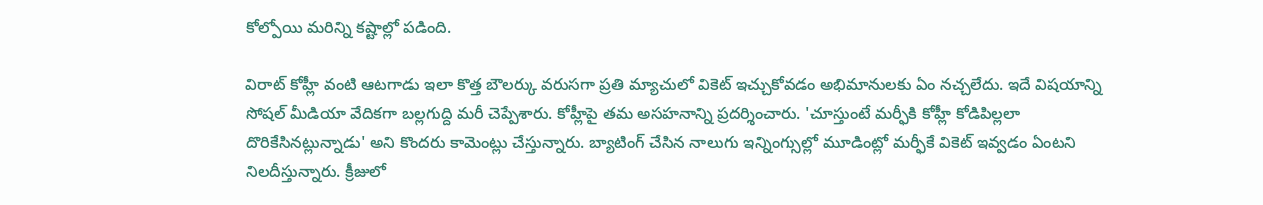కోల్పోయి మరిన్ని కష్టాల్లో పడింది.

విరాట్ కోహ్లీ వంటి ఆటగాడు ఇలా కొత్త బౌలర్కు వరుసగా ప్రతి మ్యాచులో వికెట్ ఇచ్చుకోవడం అభిమానులకు ఏం నచ్చలేదు. ఇదే విషయాన్ని సోషల్ మీడియా వేదికగా బల్లగుద్ది మరీ చెప్పేశారు. కోహ్లీపై తమ అసహనాన్ని ప్రదర్శించారు. 'చూస్తుంటే మర్ఫీకి కోహ్లీ కోడిపిల్లలా దొరికేసినట్లున్నాడు' అని కొందరు కామెంట్లు చేస్తున్నారు. బ్యాటింగ్ చేసిన నాలుగు ఇన్నింగ్సుల్లో మూడింట్లో మర్ఫీకే వికెట్ ఇవ్వడం ఏంటని నిలదీస్తున్నారు. క్రీజులో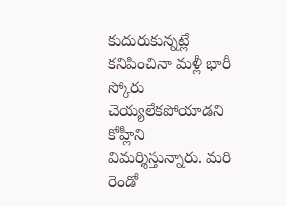కుదురుకున్నట్లే కనిపించినా మళ్లీ భారీ స్కోరు చెయ్యలేకపోయాడని కోహ్లీని విమర్శిస్తున్నారు. మరి రెండో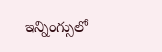ఇన్నింగ్సులో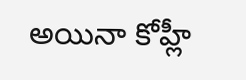అయినా కోహ్లీ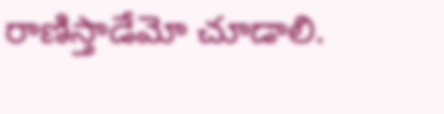రాణిస్తాడేమో చూడాలి.